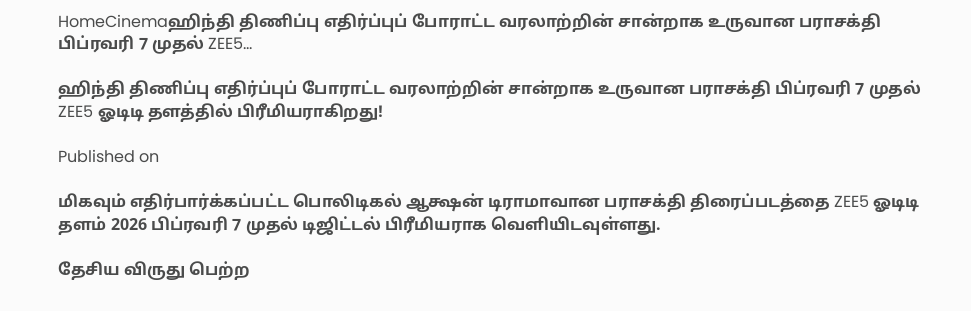HomeCinemaஹிந்தி திணிப்பு எதிர்ப்புப் போராட்ட வரலாற்றின் சான்றாக உருவான பராசக்தி பிப்ரவரி 7 முதல் ZEE5...

ஹிந்தி திணிப்பு எதிர்ப்புப் போராட்ட வரலாற்றின் சான்றாக உருவான பராசக்தி பிப்ரவரி 7 முதல் ZEE5 ஓடிடி தளத்தில் பிரீமியராகிறது!

Published on

மிகவும் எதிர்பார்க்கப்பட்ட பொலிடிகல் ஆக்ஷன் டிராமாவான பராசக்தி திரைப்படத்தை ZEE5 ஓடிடி தளம் 2026 பிப்ரவரி 7 முதல் டிஜிட்டல் பிரீமியராக வெளியிடவுள்ளது.

தேசிய விருது பெற்ற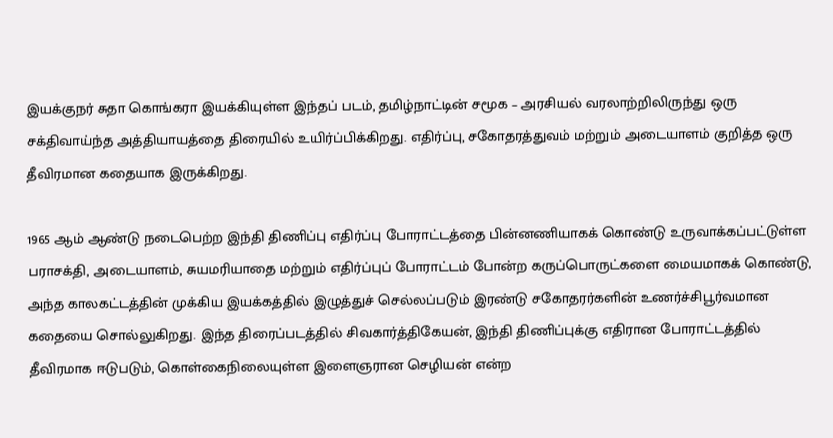இயக்குநர் சுதா கொங்கரா இயக்கியுள்ள இந்தப் படம், தமிழ்நாட்டின் சமூக – அரசியல் வரலாற்றிலிருந்து ஒரு சக்திவாய்ந்த அத்தியாயத்தை திரையில் உயிர்ப்பிக்கிறது. எதிர்ப்பு, சகோதரத்துவம் மற்றும் அடையாளம் குறித்த ஒரு தீவிரமான கதையாக இருக்கிறது.

1965 ஆம் ஆண்டு நடைபெற்ற இந்தி திணிப்பு எதிர்ப்பு போராட்டத்தை பின்னணியாகக் கொண்டு உருவாக்கப்பட்டுள்ள பராசக்தி, அடையாளம், சுயமரியாதை மற்றும் எதிர்ப்புப் போராட்டம் போன்ற கருப்பொருட்களை மையமாகக் கொண்டு, அந்த காலகட்டத்தின் முக்கிய இயக்கத்தில் இழுத்துச் செல்லப்படும் இரண்டு சகோதரர்களின் உணர்ச்சிபூர்வமான கதையை சொல்லுகிறது. இந்த திரைப்படத்தில் சிவகார்த்திகேயன், இந்தி திணிப்புக்கு எதிரான போராட்டத்தில் தீவிரமாக ஈடுபடும், கொள்கைநிலையுள்ள இளைஞரான செழியன் என்ற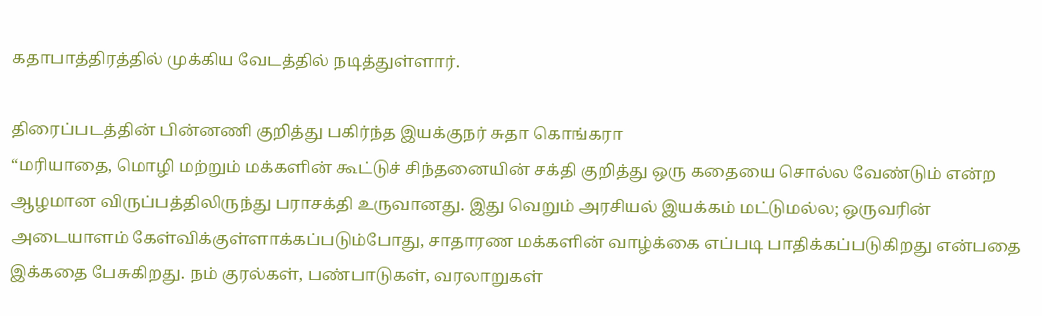கதாபாத்திரத்தில் முக்கிய வேடத்தில் நடித்துள்ளார்.

திரைப்படத்தின் பின்னணி குறித்து பகிர்ந்த இயக்குநர் சுதா கொங்கரா
“மரியாதை, மொழி மற்றும் மக்களின் கூட்டுச் சிந்தனையின் சக்தி குறித்து ஒரு கதையை சொல்ல வேண்டும் என்ற ஆழமான விருப்பத்திலிருந்து பராசக்தி உருவானது. இது வெறும் அரசியல் இயக்கம் மட்டுமல்ல; ஒருவரின் அடையாளம் கேள்விக்குள்ளாக்கப்படும்போது, சாதாரண மக்களின் வாழ்க்கை எப்படி பாதிக்கப்படுகிறது என்பதை இக்கதை பேசுகிறது. நம் குரல்கள், பண்பாடுகள், வரலாறுகள்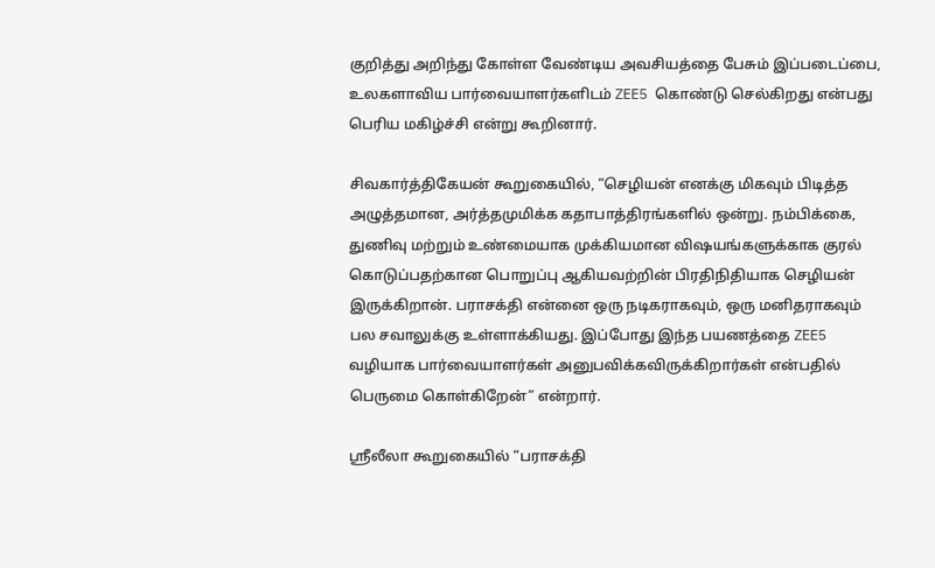குறித்து அறிந்து கோள்ள வேண்டிய அவசியத்தை பேசும் இப்படைப்பை, உலகளாவிய பார்வையாளர்களிடம் ZEE5 கொண்டு செல்கிறது என்பது பெரிய மகிழ்ச்சி என்று கூறினார்.

சிவகார்த்திகேயன் கூறுகையில், “செழியன் எனக்கு மிகவும் பிடித்த அழுத்தமான, அர்த்தமுமிக்க கதாபாத்திரங்களில் ஒன்று. நம்பிக்கை, துணிவு மற்றும் உண்மையாக முக்கியமான விஷயங்களுக்காக குரல் கொடுப்பதற்கான பொறுப்பு ஆகியவற்றின் பிரதிநிதியாக செழியன் இருக்கிறான். பராசக்தி என்னை ஒரு நடிகராகவும், ஒரு மனிதராகவும் பல சவாலுக்கு உள்ளாக்கியது. இப்போது இந்த பயணத்தை ZEE5 வழியாக பார்வையாளர்கள் அனுபவிக்கவிருக்கிறார்கள் என்பதில் பெருமை கொள்கிறேன்” என்றார்.

ஸ்ரீலீலா கூறுகையில் “பராசக்தி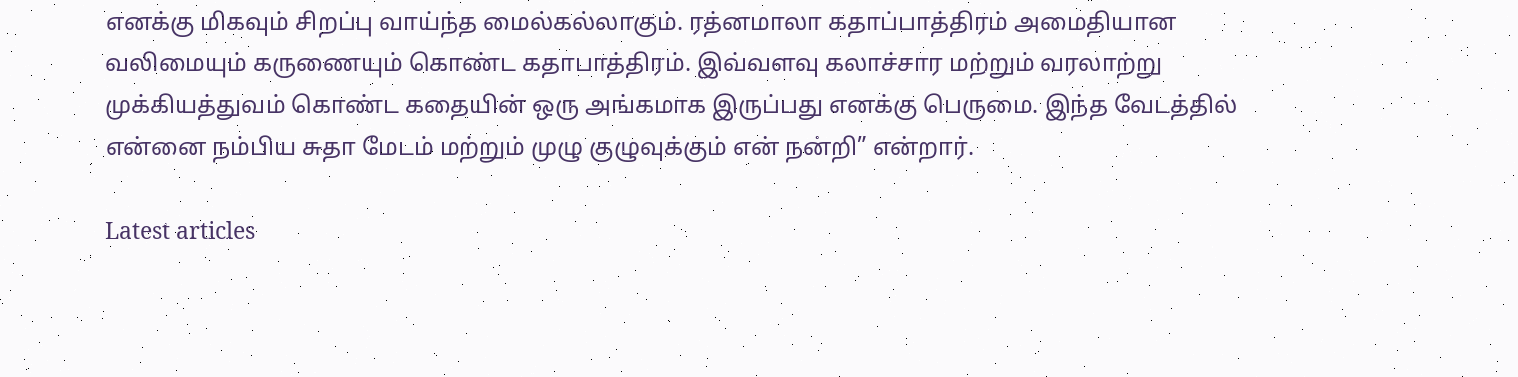எனக்கு மிகவும் சிறப்பு வாய்ந்த மைல்கல்லாகும். ரத்னமாலா கதாப்பாத்திரம் அமைதியான வலிமையும் கருணையும் கொண்ட கதாபாத்திரம். இவ்வளவு கலாச்சார மற்றும் வரலாற்று முக்கியத்துவம் கொண்ட கதையின் ஒரு அங்கமாக இருப்பது எனக்கு பெருமை. இந்த வேடத்தில் என்னை நம்பிய சுதா மேடம் மற்றும் முழு குழுவுக்கும் என் நன்றி” என்றார்.

Latest articles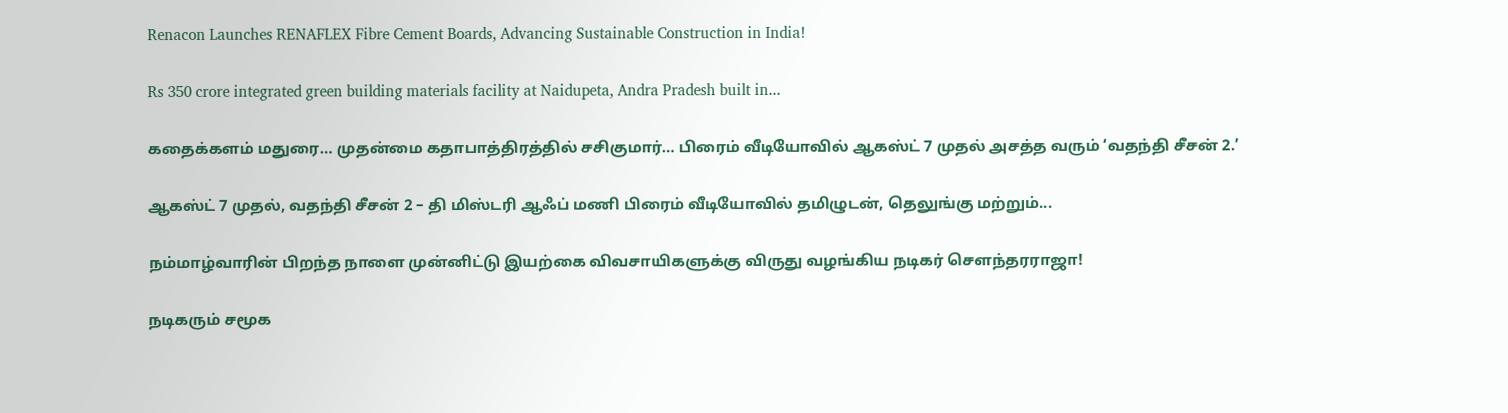Renacon Launches RENAFLEX Fibre Cement Boards, Advancing Sustainable Construction in India!

Rs 350 crore integrated green building materials facility at Naidupeta, Andra Pradesh built in...

கதைக்களம் மதுரை… முதன்மை கதாபாத்திரத்தில் சசிகுமார்… பிரைம் வீடியோவில் ஆகஸ்ட் 7 முதல் அசத்த வரும் ‘வதந்தி சீசன் 2.’

ஆகஸ்ட் 7 முதல், வதந்தி சீசன் 2 – தி மிஸ்டரி ஆஃப் மணி பிரைம் வீடியோவில் தமிழுடன், தெலுங்கு மற்றும்...

நம்மாழ்வாரின் பிறந்த நாளை முன்னிட்டு இயற்கை விவசாயிகளுக்கு விருது வழங்கிய நடிகர் சௌந்தரராஜா!

நடிகரும் சமூக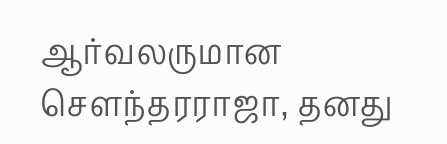ஆர்வலருமான சௌந்தரராஜா, தனது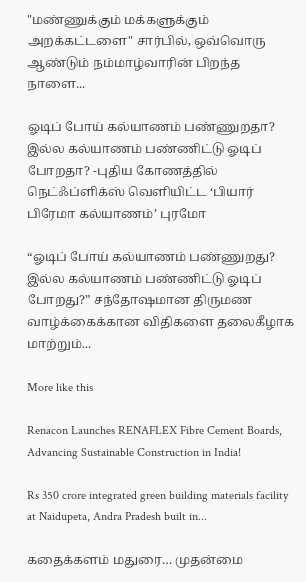"மண்ணுக்கும் மக்களுக்கும் அறக்கட்டளை" சார்பில், ஒவ்வொரு ஆண்டும் நம்மாழ்வாரின் பிறந்த நாளை...

ஓடிப் போய் கல்யாணம் பண்ணுறதா? இல்ல கல்யாணம் பண்ணிட்டு ஓடிப் போறதா? -புதிய கோணத்தில் நெட்ஃப்ளிக்ஸ் வெளியிட்ட ‘பியார் பிரேமா கல்யாணம்’ புரமோ

“ஓடிப் போய் கல்யாணம் பண்ணுறது? இல்ல கல்யாணம் பண்ணிட்டு ஓடிப் போறது?” சந்தோஷமான திருமண வாழ்க்கைக்கான விதிகளை தலைகீழாக மாற்றும்...

More like this

Renacon Launches RENAFLEX Fibre Cement Boards, Advancing Sustainable Construction in India!

Rs 350 crore integrated green building materials facility at Naidupeta, Andra Pradesh built in...

கதைக்களம் மதுரை… முதன்மை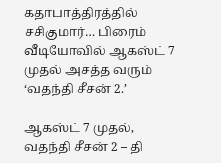கதாபாத்திரத்தில் சசிகுமார்… பிரைம் வீடியோவில் ஆகஸ்ட் 7 முதல் அசத்த வரும் ‘வதந்தி சீசன் 2.’

ஆகஸ்ட் 7 முதல், வதந்தி சீசன் 2 – தி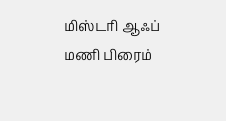மிஸ்டரி ஆஃப் மணி பிரைம்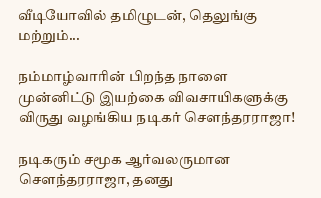வீடியோவில் தமிழுடன், தெலுங்கு மற்றும்...

நம்மாழ்வாரின் பிறந்த நாளை முன்னிட்டு இயற்கை விவசாயிகளுக்கு விருது வழங்கிய நடிகர் சௌந்தரராஜா!

நடிகரும் சமூக ஆர்வலருமான சௌந்தரராஜா, தனது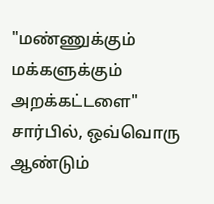"மண்ணுக்கும் மக்களுக்கும் அறக்கட்டளை" சார்பில், ஒவ்வொரு ஆண்டும்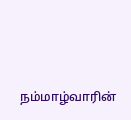நம்மாழ்வாரின்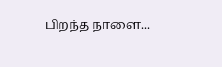பிறந்த நாளை...